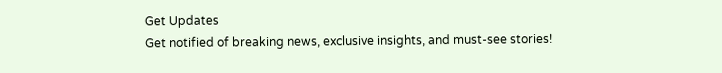Get Updates
Get notified of breaking news, exclusive insights, and must-see stories!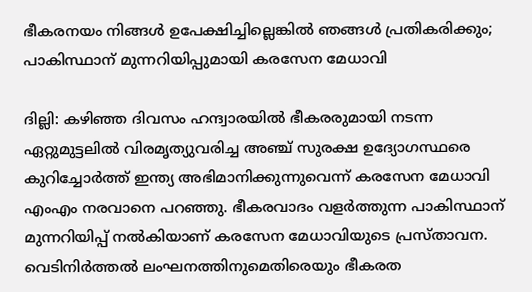ഭീകരനയം നിങ്ങൾ ഉപേക്ഷിച്ചില്ലെങ്കിൽ ഞങ്ങൾ പ്രതികരിക്കും; പാകിസ്ഥാന് മുന്നറിയിപ്പുമായി കരസേന മേധാവി

ദില്ലി: കഴിഞ്ഞ ദിവസം ഹന്ദ്വാരയില്‍ ഭീകരരുമായി നടന്ന ഏറ്റുമുട്ടലില്‍ വിരമൃത്യുവരിച്ച അഞ്ച് സുരക്ഷ ഉദ്യോഗസ്ഥരെ കുറിച്ചോര്‍ത്ത് ഇന്ത്യ അഭിമാനിക്കുന്നുവെന്ന് കരസേന മേധാവി എംഎം നരവാനെ പറഞ്ഞു. ഭീകരവാദം വളര്‍ത്തുന്ന പാകിസ്ഥാന് മുന്നറിയിപ്പ് നല്‍കിയാണ് കരസേന മേധാവിയുടെ പ്രസ്താവന. വെടിനിര്‍ത്തല്‍ ലംഘനത്തിനുമെതിരെയും ഭീകരത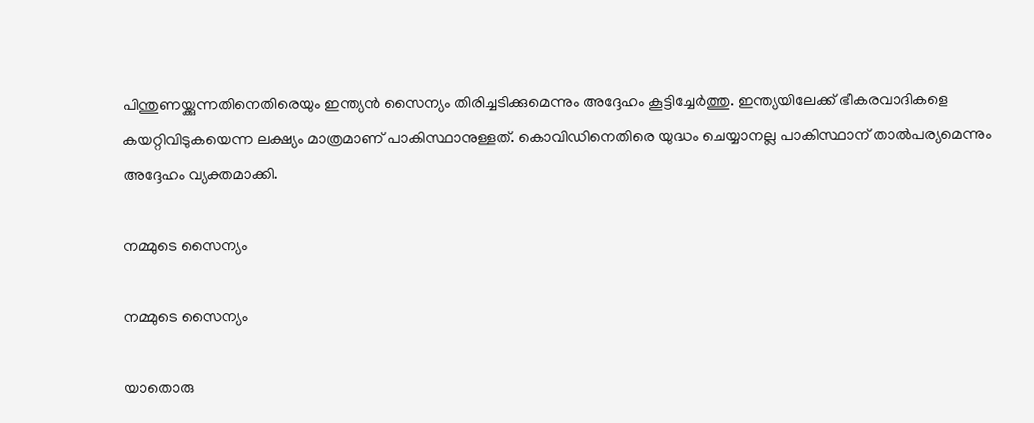പിന്തുണയ്ക്കുന്നതിനെതിരെയും ഇന്ത്യന്‍ സൈന്യം തിരിച്ചടിക്കുമെന്നും അദ്ദേഹം കൂട്ടിച്ചേര്‍ത്തു. ഇന്ത്യയിലേക്ക് ഭീകരവാദികളെ കയറ്റിവിടുകയെന്ന ലക്ഷ്യം മാത്രമാണ് പാകിസ്ഥാനുള്ളത്. കൊവിഡിനെതിരെ യുദ്ധം ചെയ്യാനല്ല പാകിസ്ഥാന് താല്‍പര്യമെന്നും അദ്ദേഹം വ്യക്തമാക്കി.

നമ്മുടെ സൈന്യം

നമ്മുടെ സൈന്യം

യാതൊരു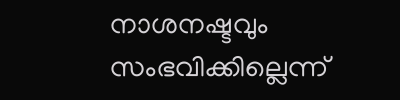നാശനഷ്ടവും സംഭവിക്കില്ലെന്ന്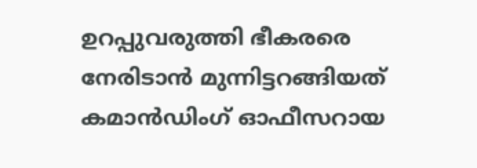ഉറപ്പുവരുത്തി ഭീകരരെ നേരിടാന്‍ മുന്നിട്ടറങ്ങിയത് കമാന്‍ഡിംഗ് ഓഫീസറായ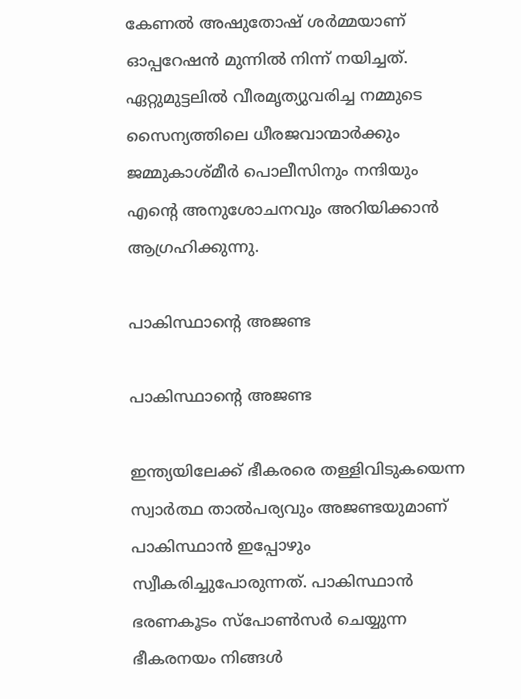കേണല്‍ അഷുതോഷ് ശര്‍മ്മയാണ് ഓപ്പറേഷന്‍ മുന്നില്‍ നിന്ന് നയിച്ചത്. ഏറ്റുമുട്ടലില്‍ വീരമൃത്യുവരിച്ച നമ്മുടെ സൈന്യത്തിലെ ധീരജവാന്മാര്‍ക്കും ജമ്മുകാശ്മീര്‍ പൊലീസിനും നന്ദിയും എന്റെ അനുശോചനവും അറിയിക്കാന്‍ ആഗ്രഹിക്കുന്നു.

പാകിസ്ഥാന്റെ അജണ്ട

പാകിസ്ഥാന്റെ അജണ്ട

ഇന്ത്യയിലേക്ക് ഭീകരരെ തള്ളിവിടുകയെന്ന സ്വാര്‍ത്ഥ താല്‍പര്യവും അജണ്ടയുമാണ് പാകിസ്ഥാന്‍ ഇപ്പോഴും സ്വീകരിച്ചുപോരുന്നത്. പാകിസ്ഥാന്‍ ഭരണകൂടം സ്‌പോണ്‍സര്‍ ചെയ്യുന്ന ഭീകരനയം നിങ്ങള്‍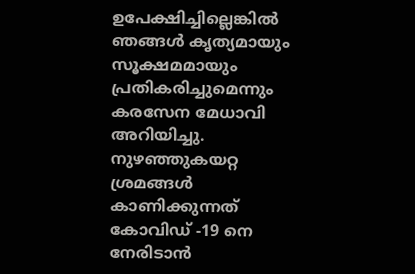ഉപേക്ഷിച്ചില്ലെങ്കില്‍ ഞങ്ങള്‍ കൃത്യമായും സൂക്ഷമമായും പ്രതികരിച്ചുമെന്നും കരസേന മേധാവി അറിയിച്ചു. നുഴഞ്ഞുകയറ്റ ശ്രമങ്ങള്‍ കാണിക്കുന്നത് കോവിഡ് -19 നെ നേരിടാന്‍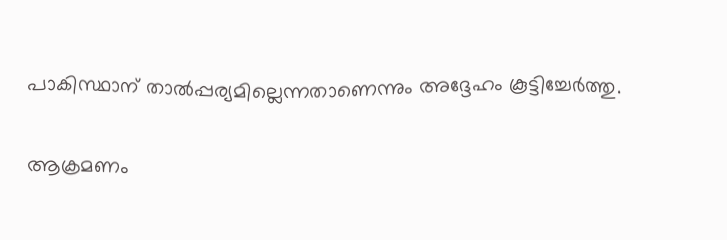പാകിസ്ഥാന് താല്‍പ്പര്യമില്ലെന്നതാണെന്നും അദ്ദേഹം കൂട്ടിച്ചേര്‍ത്തു.

ആക്രമണം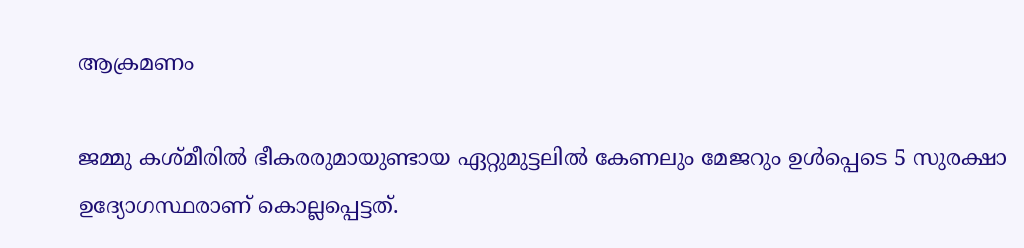ആക്രമണം

ജമ്മു കശ്മീരില്‍ ഭീകരരുമായുണ്ടായ ഏറ്റുമുട്ടലില്‍ കേണലും മേജറും ഉള്‍പ്പെടെ 5 സുരക്ഷാ ഉദ്യോഗസ്ഥരാണ് കൊല്ലപ്പെട്ടത്.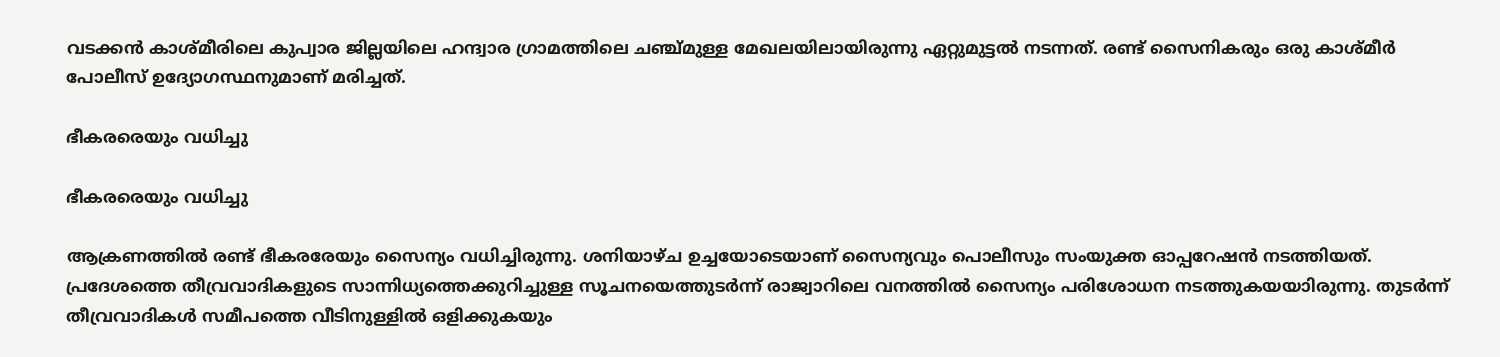വടക്കന്‍ കാശ്മീരിലെ കുപ്വാര ജില്ലയിലെ ഹന്ദ്വാര ഗ്രാമത്തിലെ ചഞ്ച്മുള്ള മേഖലയിലായിരുന്നു ഏറ്റുമുട്ടല്‍ നടന്നത്. രണ്ട് സൈനികരും ഒരു കാശ്മീര്‍ പോലീസ് ഉദ്യോഗസ്ഥനുമാണ് മരിച്ചത്.

ഭീകരരെയും വധിച്ചു

ഭീകരരെയും വധിച്ചു

ആക്രണത്തില്‍ രണ്ട് ഭീകരരേയും സൈന്യം വധിച്ചിരുന്നു. ശനിയാഴ്ച ഉച്ചയോടെയാണ് സൈന്യവും പൊലീസും സംയുക്ത ഓപ്പറേഷന്‍ നടത്തിയത്. പ്രദേശത്തെ തീവ്രവാദികളുടെ സാന്നിധ്യത്തെക്കുറിച്ചുള്ള സൂചനയെത്തുടര്‍ന്ന് രാജ്വാറിലെ വനത്തില്‍ സൈന്യം പരിശോധന നടത്തുകയയാിരുന്നു. തുടര്‍ന്ന് തീവ്രവാദികള്‍ സമീപത്തെ വീടിനുള്ളില്‍ ഒളിക്കുകയും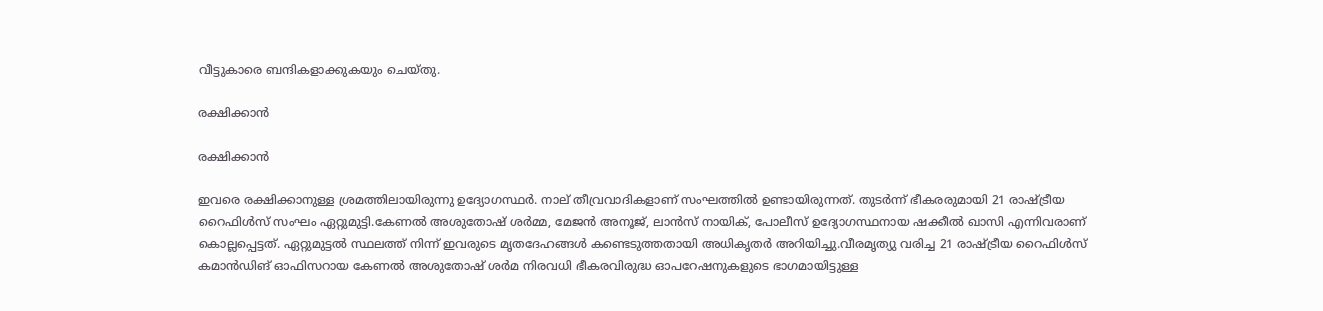വീട്ടുകാരെ ബന്ദികളാക്കുകയും ചെയ്തു.

രക്ഷിക്കാന്‍

രക്ഷിക്കാന്‍

ഇവരെ രക്ഷിക്കാനുള്ള ശ്രമത്തിലായിരുന്നു ഉദ്യോഗസ്ഥര്‍. നാല് തീവ്രവാദികളാണ് സംഘത്തില്‍ ഉണ്ടായിരുന്നത്. തുടര്‍ന്ന് ഭീകരരുമായി 21 രാഷ്ട്രീയ റൈഫിള്‍സ് സംഘം ഏറ്റുമുട്ടി.കേണല്‍ അശുതോഷ് ശര്‍മ്മ, മേജന്‍ അനൂജ്, ലാന്‍സ് നായിക്, പോലീസ് ഉദ്യോഗസ്ഥനായ ഷക്കീല്‍ ഖാസി എന്നിവരാണ് കൊല്ലപ്പെട്ടത്. ഏറ്റുമുട്ടല്‍ സ്ഥലത്ത് നിന്ന് ഇവരുടെ മൃതദേഹങ്ങള്‍ കണ്ടെടുത്തതായി അധികൃതര്‍ അറിയിച്ചു.വീരമൃത്യു വരിച്ച 21 രാഷ്ട്രീയ റൈഫിള്‍സ് കമാന്‍ഡിങ് ഓഫിസറായ കേണല്‍ അശുതോഷ് ശര്‍മ നിരവധി ഭീകരവിരുദ്ധ ഓപറേഷനുകളുടെ ഭാഗമായിട്ടുള്ള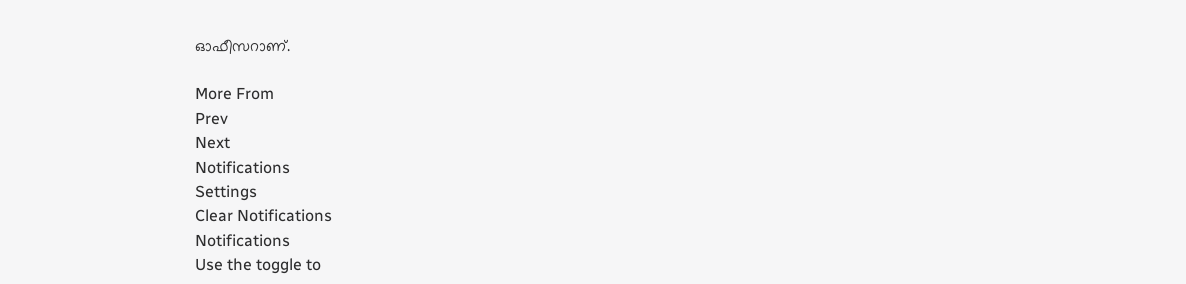ഓഫീസറാണ്.

More From
Prev
Next
Notifications
Settings
Clear Notifications
Notifications
Use the toggle to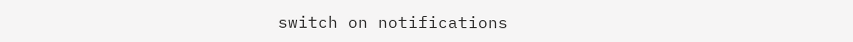switch on notifications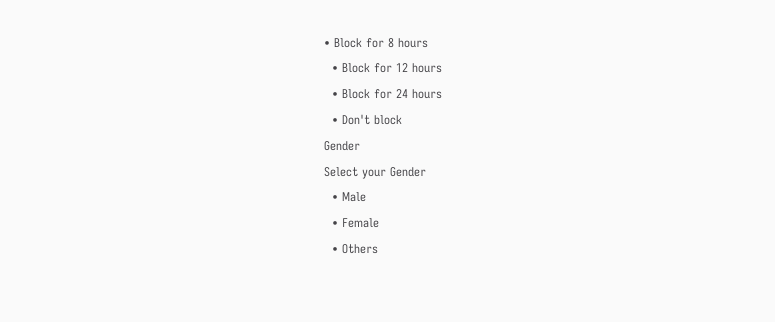• Block for 8 hours
  • Block for 12 hours
  • Block for 24 hours
  • Don't block
Gender
Select your Gender
  • Male
  • Female
  • Others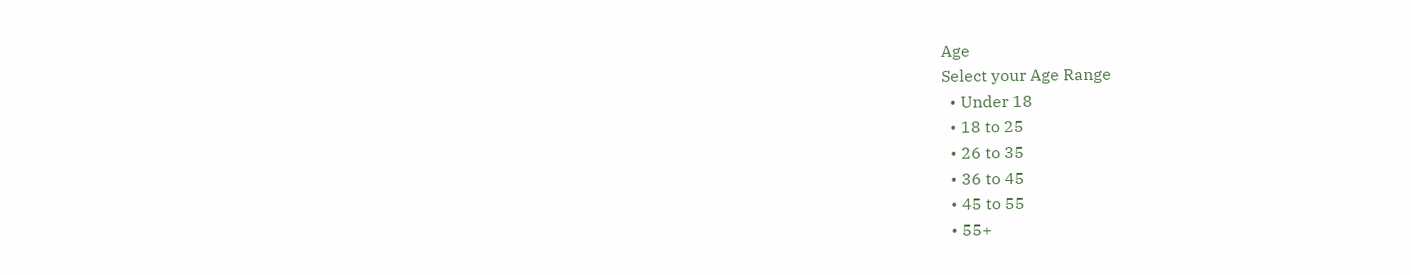Age
Select your Age Range
  • Under 18
  • 18 to 25
  • 26 to 35
  • 36 to 45
  • 45 to 55
  • 55+